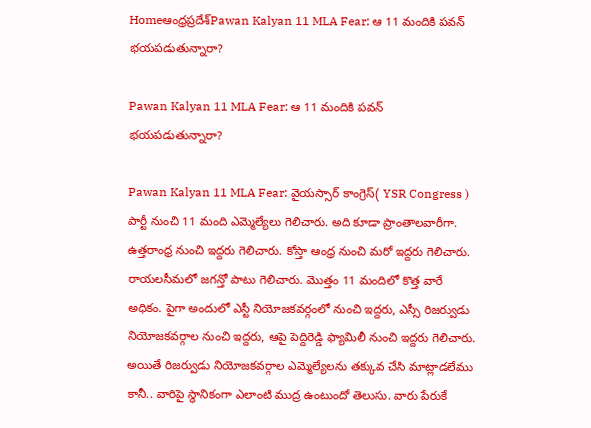Homeఆంధ్రప్రదేశ్‌Pawan Kalyan 11 MLA Fear: ఆ 11 మందికి పవన్ భయపడుతున్నారా?

Pawan Kalyan 11 MLA Fear: ఆ 11 మందికి పవన్ భయపడుతున్నారా?

Pawan Kalyan 11 MLA Fear: వైయస్సార్ కాంగ్రెస్( YSR Congress ) పార్టీ నుంచి 11 మంది ఎమ్మెల్యేలు గెలిచారు. అది కూడా ప్రాంతాలవారీగా. ఉత్తరాంధ్ర నుంచి ఇద్దరు గెలిచారు. కోస్తా ఆంధ్ర నుంచి మరో ఇద్దరు గెలిచారు. రాయలసీమలో జగన్తో పాటు గెలిచారు. మొత్తం 11 మందిలో కొత్త వారే అధికం. పైగా అందులో ఎస్టీ నియోజకవర్గంలో నుంచి ఇద్దరు, ఎస్సీ రిజర్వుడు నియోజకవర్గాల నుంచి ఇద్దరు, ఆపై పెద్దిరెడ్డి ఫ్యామిలీ నుంచి ఇద్దరు గెలిచారు. అయితే రిజర్వుడు నియోజకవర్గాల ఎమ్మెల్యేలను తక్కువ చేసి మాట్లాడలేము కానీ.. వారిపై స్థానికంగా ఎలాంటి ముద్ర ఉంటుందో తెలుసు. వారు పేరుకే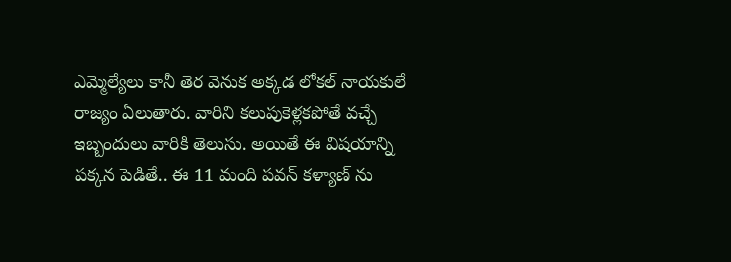ఎమ్మెల్యేలు కానీ తెర వెనుక అక్కడ లోకల్ నాయకులే రాజ్యం ఏలుతారు. వారిని కలుపుకెళ్లకపోతే వచ్చే ఇబ్బందులు వారికి తెలుసు. అయితే ఈ విషయాన్ని పక్కన పెడితే.. ఈ 11 మంది పవన్ కళ్యాణ్ ను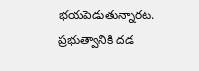భయపెడుతున్నారట. ప్రభుత్వానికి దడ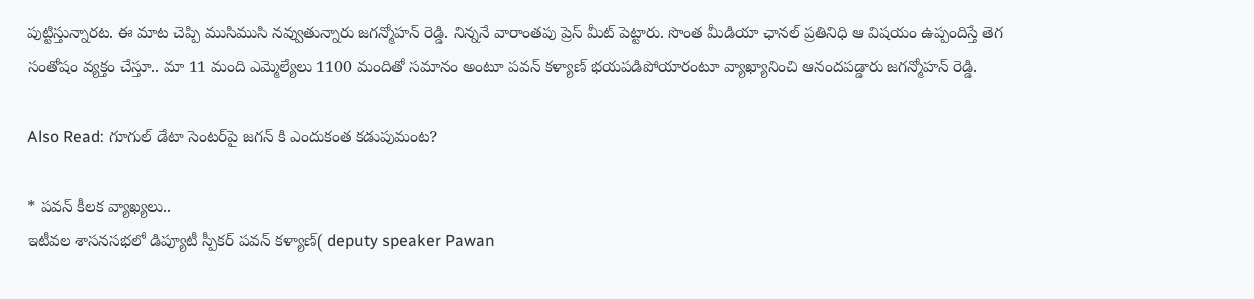పుట్టిస్తున్నారట. ఈ మాట చెప్పి ముసిముసి నవ్వుతున్నారు జగన్మోహన్ రెడ్డి. నిన్ననే వారాంతపు ప్రెస్ మీట్ పెట్టారు. సొంత మీడియా ఛానల్ ప్రతినిధి ఆ విషయం ఉప్పందిస్తే తెగ సంతోషం వ్యక్తం చేస్తూ.. మా 11 మంది ఎమ్మెల్యేలు 1100 మందితో సమానం అంటూ పవన్ కళ్యాణ్ భయపడిపోయారంటూ వ్యాఖ్యానించి ఆనందపడ్డారు జగన్మోహన్ రెడ్డి.

Also Read: గూగుల్ డేటా సెంటర్‌పై జగన్ కి ఎందుకంత కడుపుమంట?

* పవన్ కీలక వ్యాఖ్యలు..
ఇటీవల శాసనసభలో డిప్యూటీ స్పీకర్ పవన్ కళ్యాణ్( deputy speaker Pawan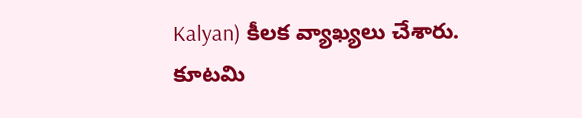Kalyan) కీలక వ్యాఖ్యలు చేశారు. కూటమి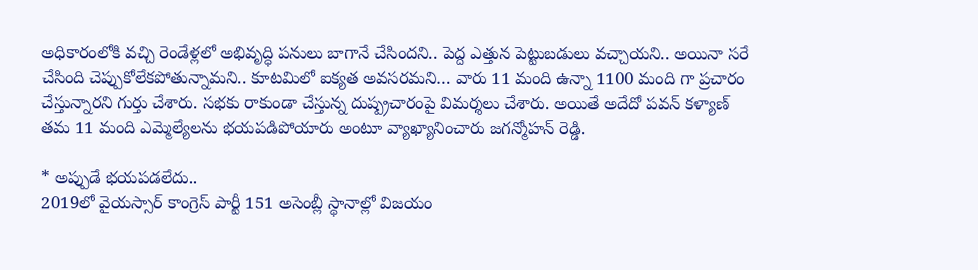అధికారంలోకి వచ్చి రెండేళ్లలో అభివృద్ధి పనులు బాగానే చేసిందని.. పెద్ద ఎత్తున పెట్టుబడులు వచ్చాయని.. అయినా సరే చేసింది చెప్పుకోలేకపోతున్నామని.. కూటమిలో ఐక్యత అవసరమని… వారు 11 మంది ఉన్నా 1100 మంది గా ప్రచారం చేస్తున్నారని గుర్తు చేశారు. సభకు రాకుండా చేస్తున్న దుష్ప్రచారంపై విమర్శలు చేశారు. అయితే అదేదో పవన్ కళ్యాణ్ తమ 11 మంది ఎమ్మెల్యేలను భయపడిపోయారు అంటూ వ్యాఖ్యానించారు జగన్మోహన్ రెడ్డి.

* అప్పుడే భయపడలేదు..
2019లో వైయస్సార్ కాంగ్రెస్ పార్టీ 151 అసెంబ్లీ స్థానాల్లో విజయం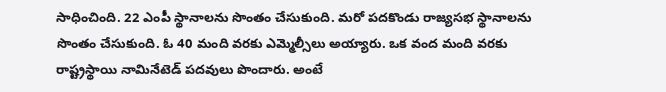సాధించింది. 22 ఎంపీ స్థానాలను సొంతం చేసుకుంది. మరో పదకొండు రాజ్యసభ స్థానాలను సొంతం చేసుకుంది. ఓ 40 మంది వరకు ఎమ్మెల్సీలు అయ్యారు. ఒక వంద మంది వరకు రాష్ట్రస్థాయి నామినేటెడ్ పదవులు పొందారు. అంటే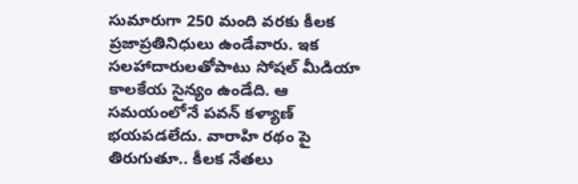సుమారుగా 250 మంది వరకు కీలక ప్రజాప్రతినిధులు ఉండేవారు. ఇక సలహాదారులతోపాటు సోషల్ మీడియా కాలకేయ సైన్యం ఉండేది. ఆ సమయంలోనే పవన్ కళ్యాణ్ భయపడలేదు. వారాహి రథం పై తిరుగుతూ.. కీలక నేతలు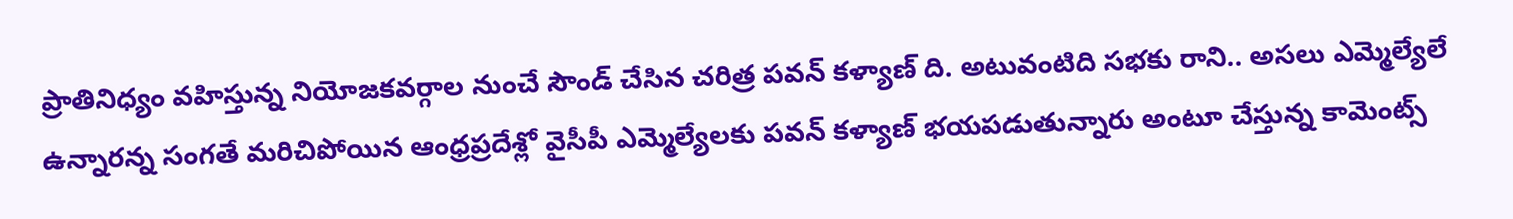ప్రాతినిధ్యం వహిస్తున్న నియోజకవర్గాల నుంచే సౌండ్ చేసిన చరిత్ర పవన్ కళ్యాణ్ ది. అటువంటిది సభకు రాని.. అసలు ఎమ్మెల్యేలే ఉన్నారన్న సంగతే మరిచిపోయిన ఆంధ్రప్రదేశ్లో వైసీపీ ఎమ్మెల్యేలకు పవన్ కళ్యాణ్ భయపడుతున్నారు అంటూ చేస్తున్న కామెంట్స్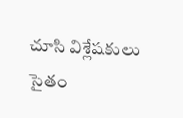చూసి విశ్లేషకులు సైతం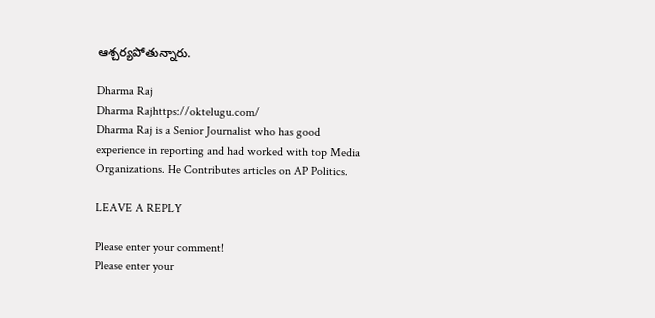ఆశ్చర్యపోతున్నారు.

Dharma Raj
Dharma Rajhttps://oktelugu.com/
Dharma Raj is a Senior Journalist who has good experience in reporting and had worked with top Media Organizations. He Contributes articles on AP Politics.

LEAVE A REPLY

Please enter your comment!
Please enter your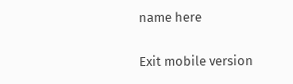name here

Exit mobile version